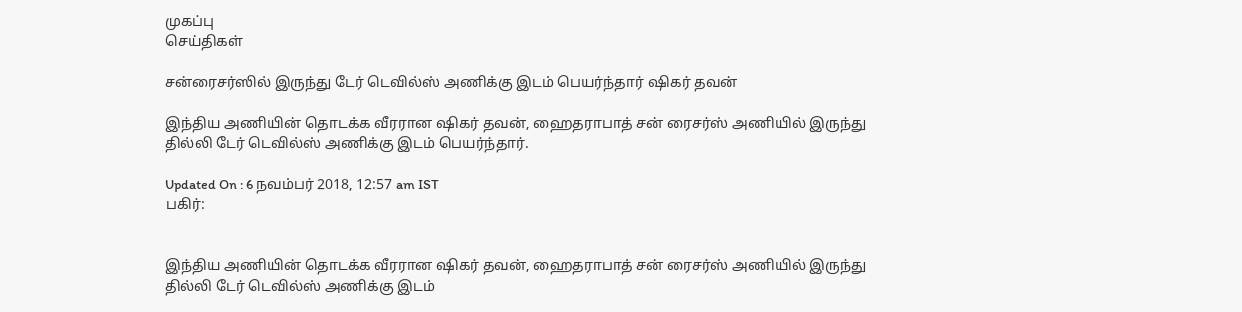முகப்பு
செய்திகள்

சன்ரைசர்ஸில் இருந்து டேர் டெவில்ஸ் அணிக்கு இடம் பெயர்ந்தார் ஷிகர் தவன்

இந்திய அணியின் தொடக்க வீரரான ஷிகர் தவன், ஹைதராபாத் சன் ரைசர்ஸ் அணியில் இருந்து தில்லி டேர் டெவில்ஸ் அணிக்கு இடம் பெயர்ந்தார்.

Updated On : 6 நவம்பர் 2018, 12:57 am IST
பகிர்:


இந்திய அணியின் தொடக்க வீரரான ஷிகர் தவன், ஹைதராபாத் சன் ரைசர்ஸ் அணியில் இருந்து தில்லி டேர் டெவில்ஸ் அணிக்கு இடம்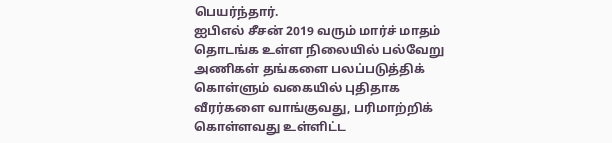பெயர்ந்தார்.
ஐபிஎல் சீசன் 2019 வரும் மார்ச் மாதம் தொடங்க உள்ள நிலையில் பல்வேறு அணிகள் தங்களை பலப்படுத்திக் கொள்ளும் வகையில் புதிதாக வீரர்களை வாங்குவது, பரிமாற்றிக் கொள்ளவது உள்ளிட்ட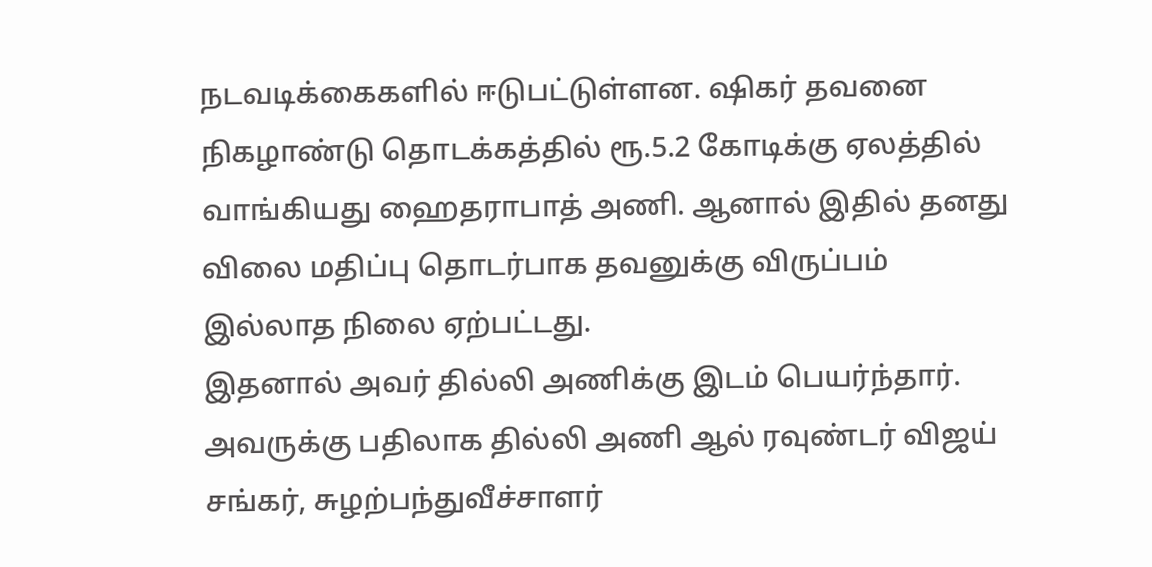நடவடிக்கைகளில் ஈடுபட்டுள்ளன. ஷிகர் தவனை நிகழாண்டு தொடக்கத்தில் ரூ.5.2 கோடிக்கு ஏலத்தில் வாங்கியது ஹைதராபாத் அணி. ஆனால் இதில் தனது விலை மதிப்பு தொடர்பாக தவனுக்கு விருப்பம் இல்லாத நிலை ஏற்பட்டது.
இதனால் அவர் தில்லி அணிக்கு இடம் பெயர்ந்தார். அவருக்கு பதிலாக தில்லி அணி ஆல் ரவுண்டர் விஜய் சங்கர், சுழற்பந்துவீச்சாளர்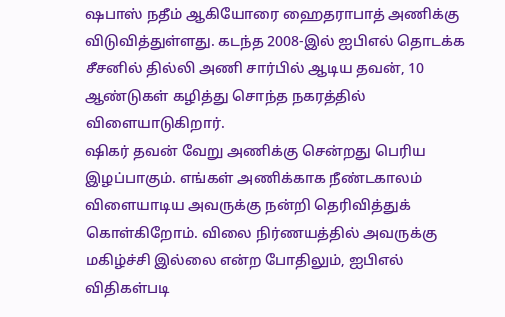ஷபாஸ் நதீம் ஆகியோரை ஹைதராபாத் அணிக்கு விடுவித்துள்ளது. கடந்த 2008-இல் ஐபிஎல் தொடக்க சீசனில் தில்லி அணி சார்பில் ஆடிய தவன், 10 ஆண்டுகள் கழித்து சொந்த நகரத்தில் விளையாடுகிறார்.
ஷிகர் தவன் வேறு அணிக்கு சென்றது பெரிய இழப்பாகும். எங்கள் அணிக்காக நீண்டகாலம் விளையாடிய அவருக்கு நன்றி தெரிவித்துக் கொள்கிறோம். விலை நிர்ணயத்தில் அவருக்கு மகிழ்ச்சி இல்லை என்ற போதிலும், ஐபிஎல் விதிகள்படி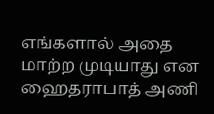எங்களால் அதை மாற்ற முடியாது என ஹைதராபாத் அணி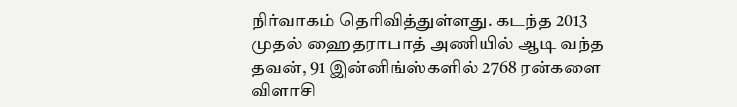நிர்வாகம் தெரிவித்துள்ளது. கடந்த 2013 முதல் ஹைதராபாத் அணியில் ஆடி வந்த தவன், 91 இன்னிங்ஸ்களில் 2768 ரன்களை விளாசி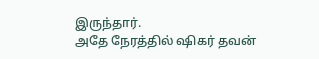இருந்தார்.
அதே நேரத்தில் ஷிகர் தவன்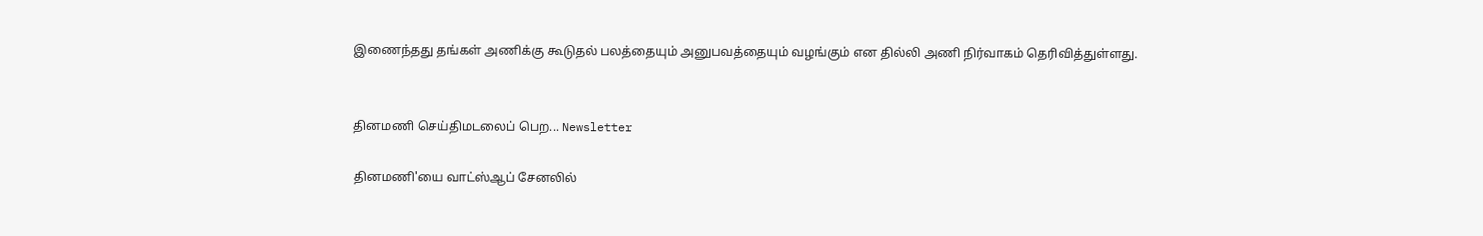இணைந்தது தங்கள் அணிக்கு கூடுதல் பலத்தையும் அனுபவத்தையும் வழங்கும் என தில்லி அணி நிர்வாகம் தெரிவித்துள்ளது.


தினமணி செய்திமடலைப் பெற... Newsletter

தினமணி'யை வாட்ஸ்ஆப் சேனலில்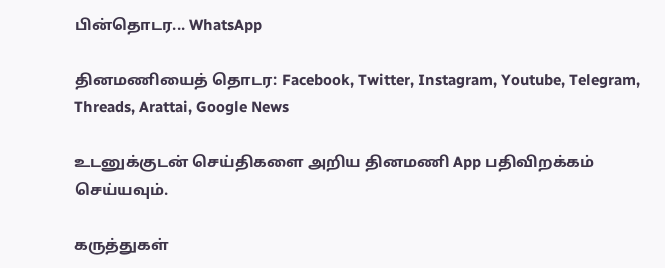பின்தொடர... WhatsApp

தினமணியைத் தொடர: Facebook, Twitter, Instagram, Youtube, Telegram, Threads, Arattai, Google News

உடனுக்குடன் செய்திகளை அறிய தினமணி App பதிவிறக்கம் செய்யவும்.

கருத்துகள்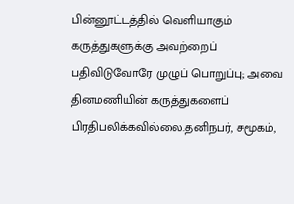பின்னூட்டத்தில் வெளியாகும் கருத்துகளுக்கு அவற்றைப் பதிவிடுவோரே முழுப் பொறுப்பு; அவை தினமணியின் கருத்துகளைப் பிரதிபலிக்கவில்லை.தனிநபர், சமூகம்,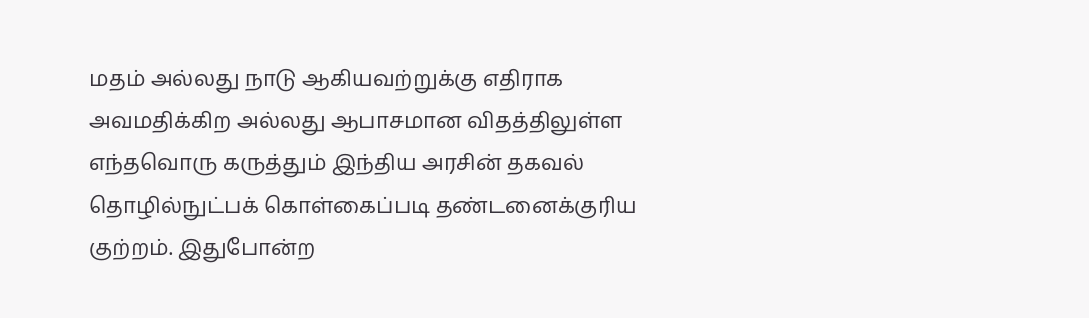மதம் அல்லது நாடு ஆகியவற்றுக்கு எதிராக அவமதிக்கிற அல்லது ஆபாசமான விதத்திலுள்ள எந்தவொரு கருத்தும் இந்திய அரசின் தகவல் தொழில்நுட்பக் கொள்கைப்படி தண்டனைக்குரிய குற்றம். இதுபோன்ற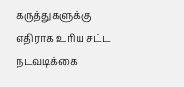கருத்துகளுக்கு எதிராக உரிய சட்ட நடவடிக்கை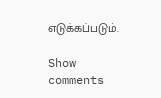எடுக்கப்படும்.

Show comments